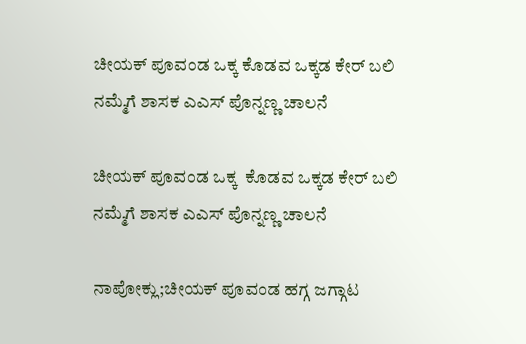ಚೀಯಕ್ ಪೂವಂಡ ಒಕ್ಕ ಕೊಡವ ಒಕ್ಕಡ ಕೇರ್ ಬಲಿ ನಮ್ಮೆಗೆ ಶಾಸಕ‌ ಎಎಸ್ ಪೊನ್ನಣ್ಣ ಚಾಲನೆ

ಚೀಯಕ್ ಪೂವಂಡ ಒಕ್ಕ  ಕೊಡವ ಒಕ್ಕಡ ಕೇರ್ ಬಲಿ ನಮ್ಮೆಗೆ ಶಾಸಕ‌ ಎಎಸ್ ಪೊನ್ನಣ್ಣ ಚಾಲನೆ

ನಾಪೋಕ್ಲು;ಚೀಯಕ್ ಪೂವಂಡ ಹಗ್ಗ ಜಗ್ಗಾಟ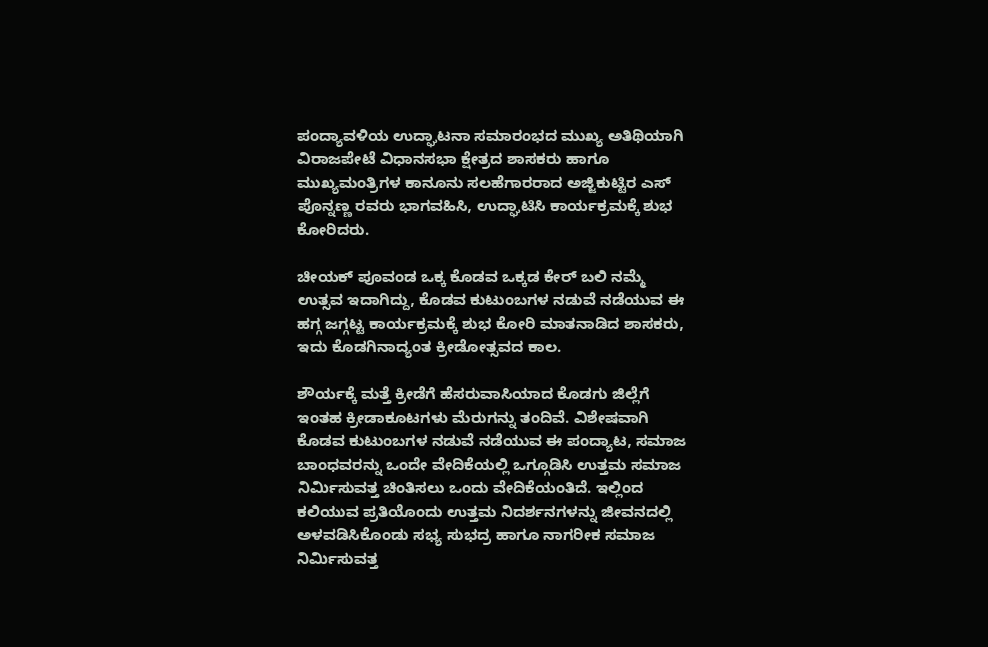ಪಂದ್ಯಾವಳಿಯ ಉದ್ಘಾಟನಾ ಸಮಾರಂಭದ ಮುಖ್ಯ ಅತಿಥಿಯಾಗಿ ವಿರಾಜಪೇಟೆ ವಿಧಾನಸಭಾ ಕ್ಷೇತ್ರದ ಶಾಸಕರು ಹಾಗೂ ಮುಖ್ಯಮಂತ್ರಿಗಳ ಕಾನೂನು ಸಲಹೆಗಾರರಾದ ಅಜ್ಜಿಕುಟ್ಟಿರ ಎಸ್ ಪೊನ್ನಣ್ಣ ರವರು ಭಾಗವಹಿಸಿ, ಉದ್ಘಾಟಿಸಿ ಕಾರ್ಯಕ್ರಮಕ್ಕೆ ಶುಭ ಕೋರಿದರು.

ಚೀಯಕ್ ಪೂವಂಡ ಒಕ್ಕ ಕೊಡವ ಒಕ್ಕಡ ಕೇರ್ ಬಲಿ ನಮ್ಮೆ ಉತ್ಸವ ಇದಾಗಿದ್ದು, ಕೊಡವ ಕುಟುಂಬಗಳ ನಡುವೆ ನಡೆಯುವ ಈ ಹಗ್ಗ ಜಗ್ಗಟ್ಟ ಕಾರ್ಯಕ್ರಮಕ್ಕೆ ಶುಭ ಕೋರಿ ಮಾತನಾಡಿದ ಶಾಸಕರು, ಇದು ಕೊಡಗಿನಾದ್ಯಂತ ಕ್ರೀಡೋತ್ಸವದ ಕಾಲ.

ಶೌರ್ಯಕ್ಕೆ ಮತ್ತೆ ಕ್ರೀಡೆಗೆ ಹೆಸರುವಾಸಿಯಾದ ಕೊಡಗು ಜಿಲ್ಲೆಗೆ ಇಂತಹ ಕ್ರೀಡಾಕೂಟಗಳು ಮೆರುಗನ್ನು ತಂದಿವೆ. ವಿಶೇಷವಾಗಿ ಕೊಡವ ಕುಟುಂಬಗಳ ನಡುವೆ ನಡೆಯುವ ಈ ಪಂದ್ಯಾಟ, ಸಮಾಜ ಬಾಂಧವರನ್ನು ಒಂದೇ ವೇದಿಕೆಯಲ್ಲಿ ಒಗ್ಗೂಡಿಸಿ ಉತ್ತಮ ಸಮಾಜ ನಿರ್ಮಿಸುವತ್ತ ಚಿಂತಿಸಲು ಒಂದು ವೇದಿಕೆಯಂತಿದೆ. ಇಲ್ಲಿಂದ ಕಲಿಯುವ ಪ್ರತಿಯೊಂದು ಉತ್ತಮ ನಿದರ್ಶನಗಳನ್ನು ಜೀವನದಲ್ಲಿ ಅಳವಡಿಸಿಕೊಂಡು ಸಭ್ಯ ಸುಭದ್ರ ಹಾಗೂ ನಾಗರೀಕ ಸಮಾಜ ನಿರ್ಮಿಸುವತ್ತ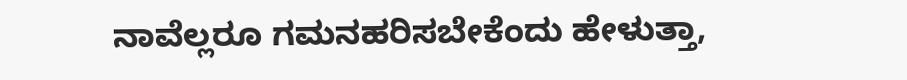ನಾವೆಲ್ಲರೂ ಗಮನಹರಿಸಬೇಕೆಂದು ಹೇಳುತ್ತಾ,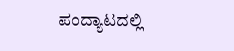ಪಂದ್ಯಾಟದಲ್ಲಿ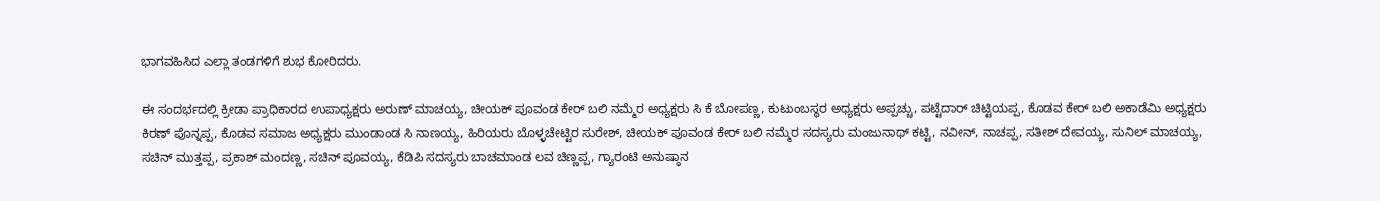ಭಾಗವಹಿಸಿದ ಎಲ್ಲಾ ತಂಡಗಳಿಗೆ ಶುಭ ಕೋರಿದರು.

ಈ ಸಂದರ್ಭದಲ್ಲಿ ಕ್ರೀಡಾ ಪ್ರಾಧಿಕಾರದ ಉಪಾಧ್ಯಕ್ಷರು ಅರುಣ್ ಮಾಚಯ್ಯ, ಚೀಯಕ್ ಪೂವಂಡ ಕೇರ್ ಬಲಿ ನಮ್ಮೆರ ಅಧ್ಯಕ್ಷರು ಸಿ ಕೆ ಬೋಪಣ್ಣ, ಕುಟುಂಬಸ್ಥರ ಅಧ್ಯಕ್ಷರು ಅಪ್ಪಚ್ಚು, ಪಟ್ಟೆದಾರ್ ಚಿಟ್ಟಿಯಪ್ಪ, ಕೊಡವ ಕೇರ್ ಬಲಿ ಅಕಾಡೆಮಿ ಅಧ್ಯಕ್ಷರು ಕಿರಣ್ ಪೊನ್ನಪ್ಪ, ಕೊಡವ ಸಮಾಜ ಅಧ್ಯಕ್ಷರು ಮುಂಡಾಂಡ ಸಿ ನಾಣಯ್ಯ, ಹಿರಿಯರು ಬೊಳ್ಳಚೇಟ್ಟಿರ ಸುರೇಶ್, ಚೀಯಕ್ ಪೂವಂಡ ಕೇರ್ ಬಲಿ ನಮ್ಮೆರ ಸದಸ್ಯರು ಮಂಜುನಾಥ್ ಕಟ್ಟಿ, ನವೀನ್, ನಾಚಪ್ಪ, ಸತೀಶ್ ದೇವಯ್ಯ, ಸುನಿಲ್ ಮಾಚಯ್ಯ, ಸಚಿನ್ ಮುತ್ತಪ್ಪ, ಪ್ರಕಾಶ್ ಮಂದಣ್ಣ, ಸಚಿನ್ ಪೂವಯ್ಯ, ಕೆಡಿಪಿ ಸದಸ್ಯರು ಬಾಚಮಾಂಡ ಲವ ಚಿಣ್ಣಪ್ಪ, ಗ್ಯಾರಂಟಿ ಅನುಷ್ಠಾನ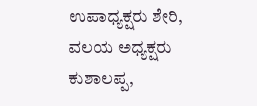ಉಪಾಧ್ಯಕ್ಷರು ಶೇರಿ, ವಲಯ ಅಧ್ಯಕ್ಷರು ಕುಶಾಲಪ್ಪ,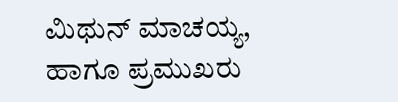ಮಿಥುನ್ ಮಾಚಯ್ಯ, ಹಾಗೂ ಪ್ರಮುಖರು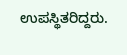ಉಪಸ್ಥಿತರಿದ್ದರು.